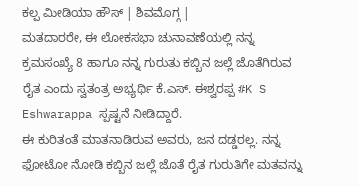ಕಲ್ಪ ಮೀಡಿಯಾ ಹೌಸ್ | ಶಿವಮೊಗ್ಗ |
ಮತದಾರರೇ, ಈ ಲೋಕಸಭಾ ಚುನಾವಣೆಯಲ್ಲಿ ನನ್ನ ಕ್ರಮಸಂಖ್ಯೆ 8 ಹಾಗೂ ನನ್ನ ಗುರುತು ಕಬ್ಬಿನ ಜಲ್ಲೆ ಜೊತೆಗಿರುವ ರೈತ ಎಂದು ಸ್ವತಂತ್ರ ಅಭ್ಯರ್ಥಿ ಕೆ.ಎಸ್. ಈಶ್ವರಪ್ಪ #K S Eshwarappa ಸ್ಪಷ್ಟನೆ ನೀಡಿದ್ದಾರೆ.
ಈ ಕುರಿತಂತೆ ಮಾತನಾಡಿರುವ ಅವರು, ಜನ ದಡ್ಡರಲ್ಲ. ನನ್ನ ಫೋಟೋ ನೋಡಿ ಕಬ್ಬಿನ ಜಲ್ಲೆ ಜೊತೆ ರೈತ ಗುರುತಿಗೇ ಮತವನ್ನು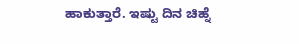ಹಾಕುತ್ತಾರೆ. ಇಷ್ಟು ದಿನ ಚಿಹ್ನೆ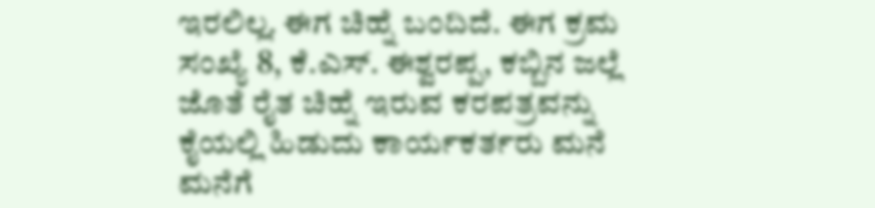ಇರಲಿಲ್ಲ. ಈಗ ಚಿಹ್ನೆ ಬಂದಿದೆ. ಈಗ ಕ್ರಮ ಸಂಖ್ಯೆ 8, ಕೆ.ಎಸ್. ಈಶ್ವರಪ್ಪ, ಕಬ್ಬಿನ ಜಲ್ಲೆ ಜೊತೆ ರೈತ ಚಿಹ್ನೆ ಇರುವ ಕರಪತ್ರವನ್ನು ಕೈಯಲ್ಲಿ ಹಿಡುದು ಕಾರ್ಯಕರ್ತರು ಮನೆ ಮನೆಗೆ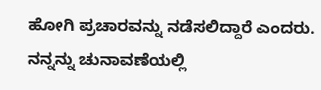ಹೋಗಿ ಪ್ರಚಾರವನ್ನು ನಡೆಸಲಿದ್ದಾರೆ ಎಂದರು.
ನನ್ನನ್ನು ಚುನಾವಣೆಯಲ್ಲಿ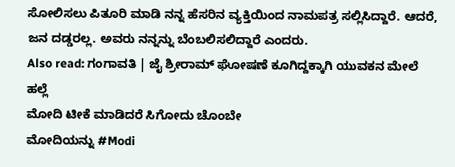ಸೋಲಿಸಲು ಪಿತೂರಿ ಮಾಡಿ ನನ್ನ ಹೆಸರಿನ ವ್ಯಕ್ತಿಯಿಂದ ನಾಮಪತ್ರ ಸಲ್ಲಿಸಿದ್ದಾರೆ. ಆದರೆ, ಜನ ದಡ್ಡರಲ್ಲ. ಅವರು ನನ್ನನ್ನು ಬೆಂಬಲಿಸಲಿದ್ದಾರೆ ಎಂದರು.
Also read: ಗಂಗಾವತಿ | ಜೈ ಶ್ರೀರಾಮ್ ಘೋಷಣೆ ಕೂಗಿದ್ದಕ್ಕಾಗಿ ಯುವಕನ ಮೇಲೆ ಹಲ್ಲೆ
ಮೋದಿ ಟೀಕೆ ಮಾಡಿದರೆ ಸಿಗೋದು ಚೊಂಬೇ
ಮೋದಿಯನ್ನು #Modi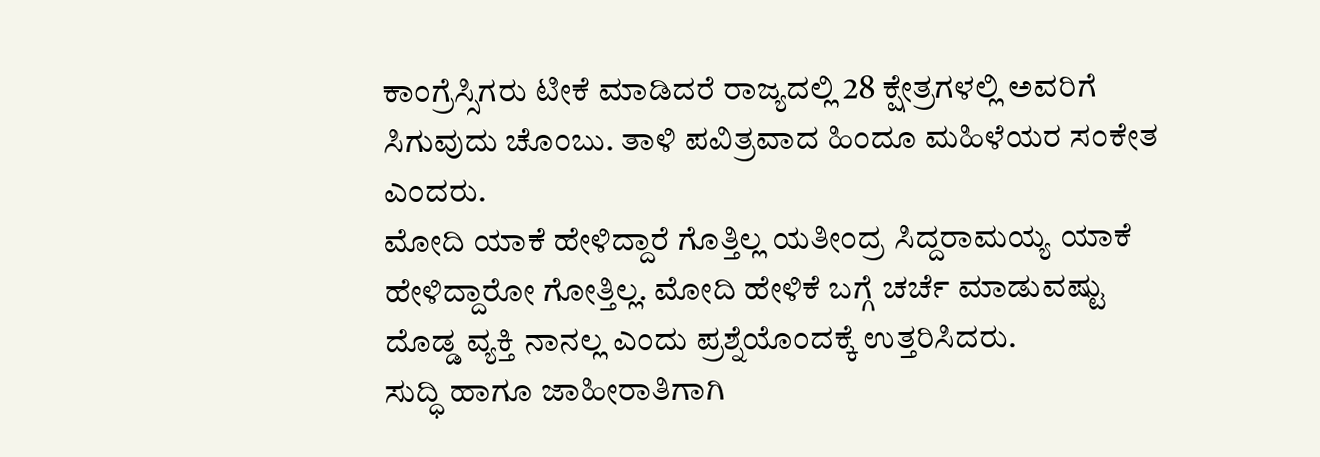ಕಾಂಗ್ರೆಸ್ಸಿಗರು ಟೀಕೆ ಮಾಡಿದರೆ ರಾಜ್ಯದಲ್ಲಿ 28 ಕ್ಷೇತ್ರಗಳಲ್ಲಿ ಅವರಿಗೆ ಸಿಗುವುದು ಚೊಂಬು. ತಾಳಿ ಪವಿತ್ರವಾದ ಹಿಂದೂ ಮಹಿಳೆಯರ ಸಂಕೇತ ಎಂದರು.
ಮೋದಿ ಯಾಕೆ ಹೇಳಿದ್ದಾರೆ ಗೊತ್ತಿಲ್ಲ ಯತೀಂದ್ರ ಸಿದ್ದರಾಮಯ್ಯ ಯಾಕೆ ಹೇಳಿದ್ದಾರೋ ಗೋತ್ತಿಲ್ಲ. ಮೋದಿ ಹೇಳಿಕೆ ಬಗ್ಗೆ ಚರ್ಚೆ ಮಾಡುವಷ್ಟು ದೊಡ್ಡ ವ್ಯಕ್ತಿ ನಾನಲ್ಲ ಎಂದು ಪ್ರಶ್ನೆಯೊಂದಕ್ಕೆ ಉತ್ತರಿಸಿದರು.
ಸುದ್ಧಿ ಹಾಗೂ ಜಾಹೀರಾತಿಗಾಗಿ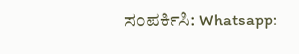ಸಂಪರ್ಕಿಸಿ: Whatsapp: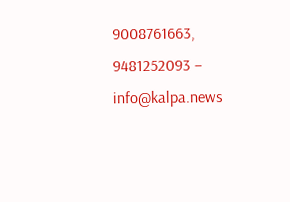9008761663, 9481252093 – info@kalpa.news